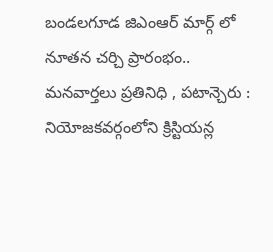బండలగూడ జిఎంఆర్ మార్గ్ లో నూతన చర్చి ప్రారంభం..
మనవార్తలు ప్రతినిధి , పటాన్చెరు :
నియోజకవర్గంలోని క్రిస్టియన్ల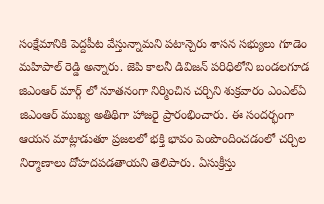సంక్షేమానికి పెద్దపీట వేస్తున్నామని పటాన్చెరు శాసన సభ్యులు గూడెం మహిపాల్ రెడ్డి అన్నారు. జెపి కాలనీ డివిజన్ పరిధిలోని బండలగూడ జిఎంఆర్ మార్గ్ లో నూతనంగా నిర్మించిన చర్చిని శుక్రవారం ఎంఎల్ఏ జిఎంఆర్ ముఖ్య అతిథిగా హాజరై ప్రారంభించారు. ఈ సందర్భంగా ఆయన మాట్లాడుతూ ప్రజలలో భక్తి భావం పెంపొందించడంలో చర్చిల నిర్మాణాలు దోహదపడతాయని తెలిపారు. ఏసుక్రీస్తు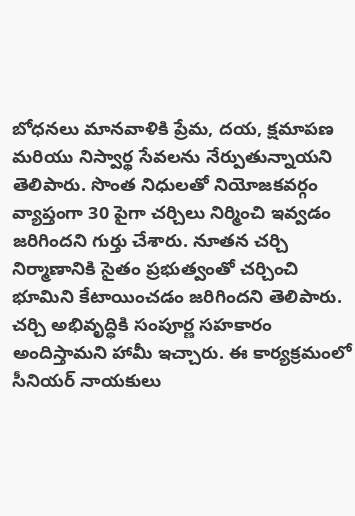బోధనలు మానవాళికి ప్రేమ, దయ, క్షమాపణ మరియు నిస్వార్థ సేవలను నేర్పుతున్నాయని తెలిపారు. సొంత నిధులతో నియోజకవర్గం వ్యాప్తంగా 30 పైగా చర్చిలు నిర్మించి ఇవ్వడం జరిగిందని గుర్తు చేశారు. నూతన చర్చి నిర్మాణానికి సైతం ప్రభుత్వంతో చర్చించి భూమిని కేటాయించడం జరిగిందని తెలిపారు. చర్చి అభివృద్ధికి సంపూర్ణ సహకారం అందిస్తామని హామీ ఇచ్చారు. ఈ కార్యక్రమంలో సీనియర్ నాయకులు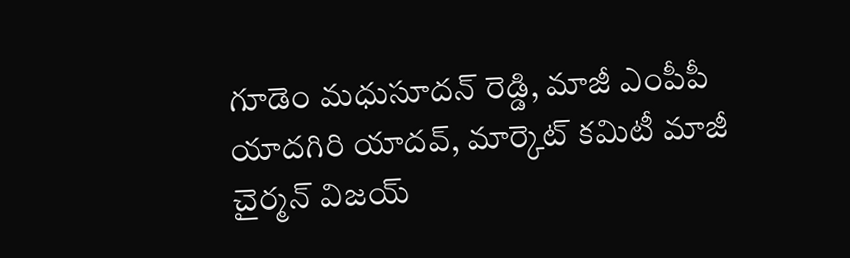గూడెం మధుసూదన్ రెడ్డి, మాజీ ఎంపీపీ యాదగిరి యాదవ్, మార్కెట్ కమిటీ మాజీ చైర్మన్ విజయ్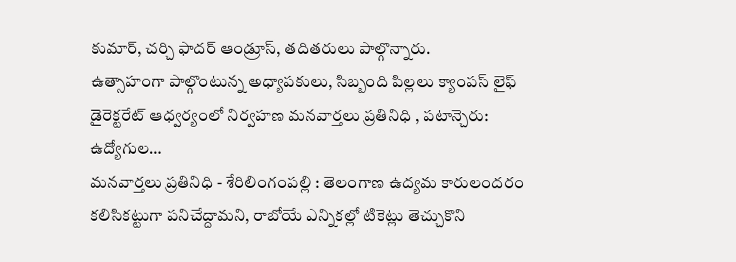కుమార్, చర్చి ఫాదర్ ఆండ్రూస్, తదితరులు పాల్గొన్నారు.
ఉత్సాహంగా పాల్గొంటున్న అధ్యాపకులు, సిబ్బంది పిల్లలు క్యాంపస్ లైఫ్ డైరెక్టరేట్ ఆధ్వర్యంలో నిర్వహణ మనవార్తలు ప్రతినిధి , పటాన్చెరు: ఉద్యోగుల…
మనవార్తలు ప్రతినిధి - శేరిలింగంపల్లి : తెలంగాణ ఉద్యమ కారులందరం కలిసికట్టుగా పనిచేద్దామని, రాబోయే ఎన్నికల్లో టికెట్లు తెచ్చుకొని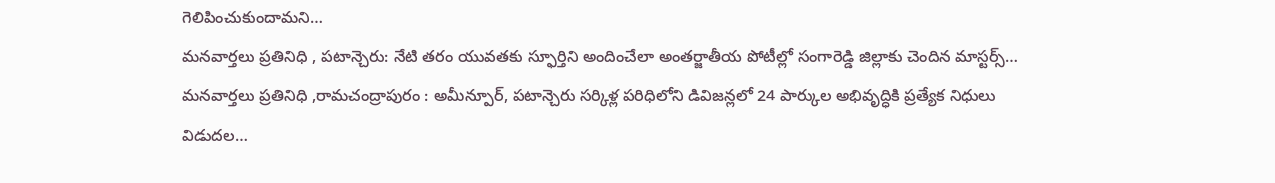గెలిపించుకుందామని…
మనవార్తలు ప్రతినిధి , పటాన్చెరు: నేటి తరం యువతకు స్ఫూర్తిని అందించేలా అంతర్జాతీయ పోటీల్లో సంగారెడ్డి జిల్లాకు చెందిన మాస్టర్స్…
మనవార్తలు ప్రతినిధి ,రామచంద్రాపురం : అమీన్పూర్, పటాన్చెరు సర్కిళ్ల పరిధిలోని డివిజన్లలో 24 పార్కుల అభివృద్ధికి ప్రత్యేక నిధులు విడుదల…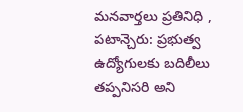మనవార్తలు ప్రతినిధి , పటాన్చెరు: ప్రభుత్వ ఉద్యోగులకు బదిలీలు తప్పనిసరి అని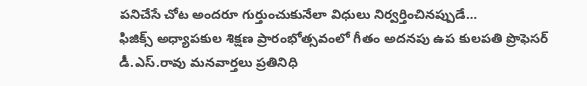పనిచేసే చోట అందరూ గుర్తుంచుకునేలా విధులు నిర్వర్తించినప్పుడే…
ఫిజిక్స్ అధ్యాపకుల శిక్షణ ప్రారంభోత్సవంలో గీతం అదనపు ఉప కులపతి ప్రొఫెసర్ డీ.ఎస్.రావు మనవార్తలు ప్రతినిధి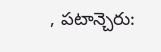, పటాన్చెరు: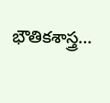భౌతికశాస్త్ర…